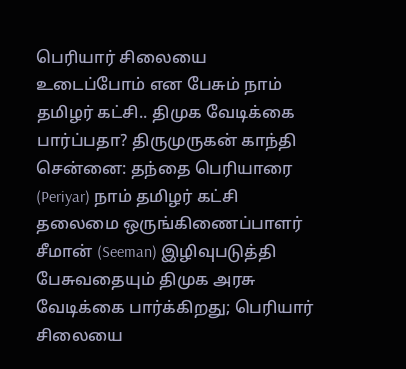பெரியார் சிலையை உடைப்போம் என பேசும் நாம் தமிழர் கட்சி.. திமுக வேடிக்கை பார்ப்பதா? திருமுருகன் காந்தி
சென்னை: தந்தை பெரியாரை (Periyar) நாம் தமிழர் கட்சி தலைமை ஒருங்கிணைப்பாளர் சீமான் (Seeman) இழிவுபடுத்தி பேசுவதையும் திமுக அரசு வேடிக்கை பார்க்கிறது; பெரியார் சிலையை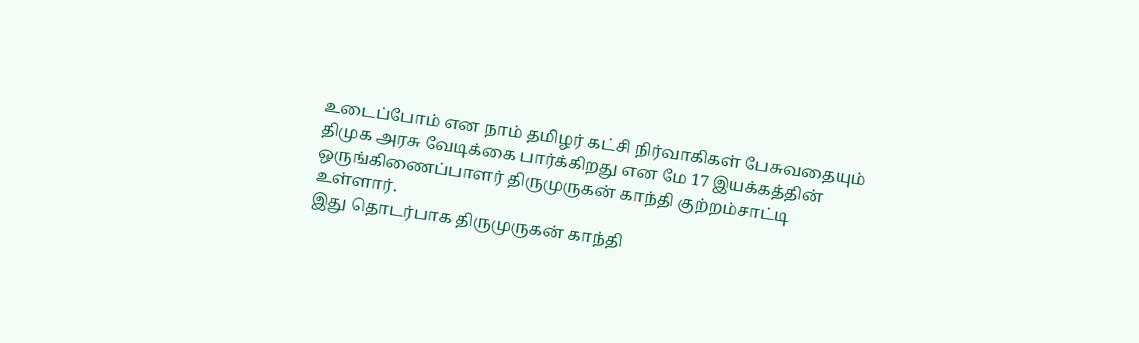உடைப்போம் என நாம் தமிழர் கட்சி நிர்வாகிகள் பேசுவதையும் திமுக அரசு வேடிக்கை பார்க்கிறது என மே 17 இயக்கத்தின் ஒருங்கிணைப்பாளர் திருமுருகன் காந்தி குற்றம்சாட்டி உள்ளார்.
இது தொடர்பாக திருமுருகன் காந்தி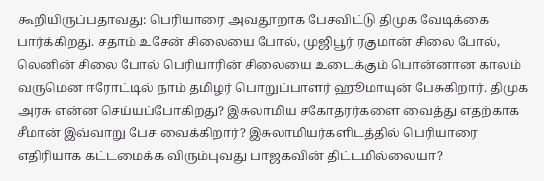கூறியிருப்பதாவது: பெரியாரை அவதூறாக பேசவிட்டு திமுக வேடிக்கை பார்க்கிறது. சதாம் உசேன் சிலையை போல், முஜிபூர் ரகுமான் சிலை போல், லெனின் சிலை போல் பெரியாரின் சிலையை உடைக்கும் பொன்னான காலம் வருமென ஈரோட்டில் நாம் தமிழர் பொறுப்பாளர் ஹூமாயுன் பேசுகிறார். திமுக அரசு என்ன செய்யப்போகிறது? இசுலாமிய சகோதரர்களை வைத்து எதற்காக சீமான் இவ்வாறு பேச வைக்கிறார்? இசுலாமியர்களிடத்தில் பெரியாரை எதிரியாக கட்டமைக்க விரும்புவது பாஜகவின் திட்டமில்லையா?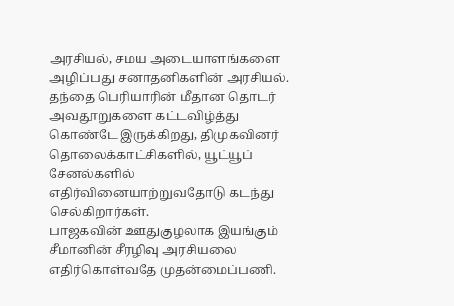அரசியல், சமய அடையாளங்களை அழிப்பது சனாதனிகளின் அரசியல். தந்தை பெரியாரின் மீதான தொடர் அவதூறுகளை கட்டவிழ்த்து கொண்டே இருக்கிறது, திமுகவினர் தொலைக்காட்சிகளில், யூட்யூப் சேனல்களில் எதிர்வினையாற்றுவதோடு கடந்து செல்கிறார்கள்.
பாஜகவின் ஊதுகுழலாக இயங்கும் சீமானின் சீரழிவு அரசியலை எதிர்கொள்வதே முதன்மைப்பணி.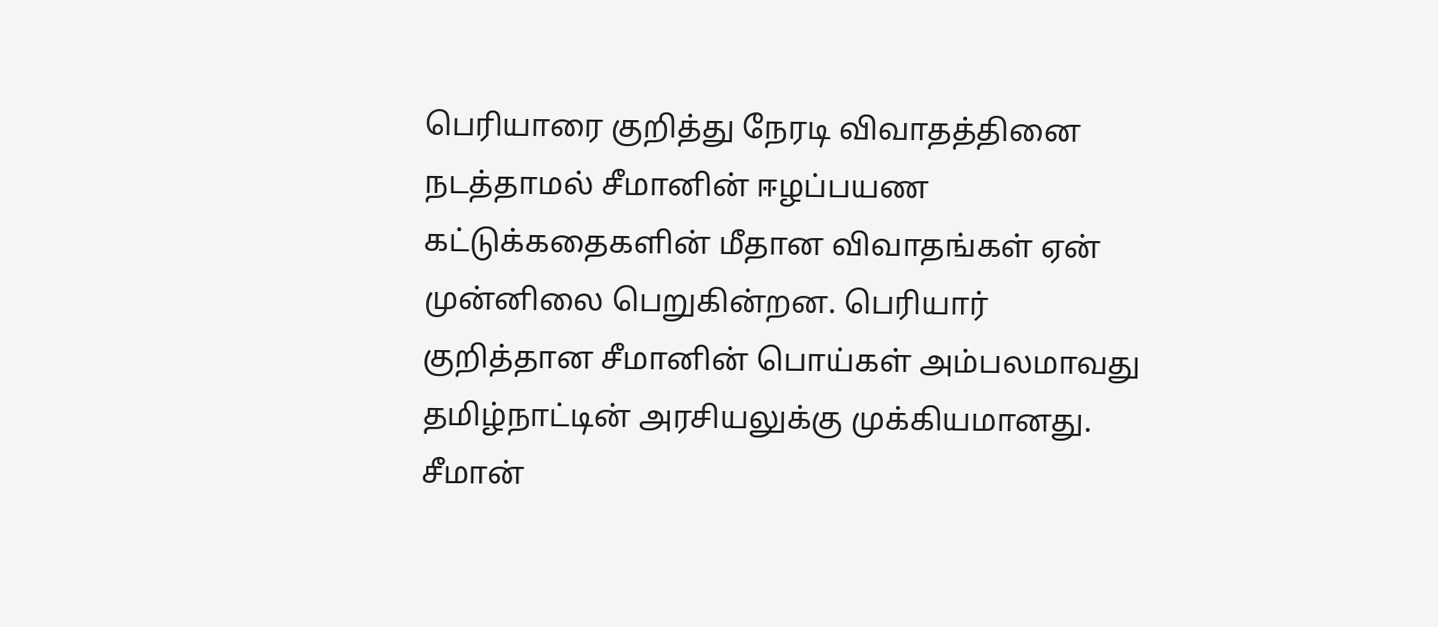பெரியாரை குறித்து நேரடி விவாதத்தினை நடத்தாமல் சீமானின் ஈழப்பயண கட்டுக்கதைகளின் மீதான விவாதங்கள் ஏன் முன்னிலை பெறுகின்றன. பெரியார் குறித்தான சீமானின் பொய்கள் அம்பலமாவது தமிழ்நாட்டின் அரசியலுக்கு முக்கியமானது. சீமான்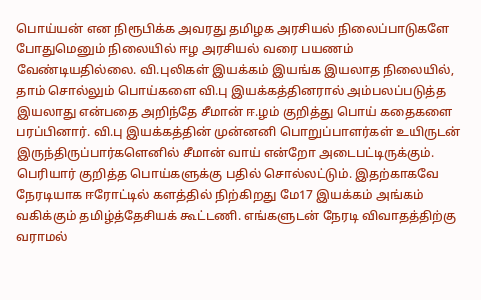பொய்யன் என நிரூபிக்க அவரது தமிழக அரசியல் நிலைப்பாடுகளே போதுமெனும் நிலையில் ஈழ அரசியல் வரை பயணம் வேண்டியதில்லை. வி.புலிகள் இயக்கம் இயங்க இயலாத நிலையில், தாம் சொல்லும் பொய்களை வி.பு இயக்கத்தினரால் அம்பலப்படுத்த இயலாது என்பதை அறிந்தே சீமான் ஈ.ழம் குறித்து பொய் கதைகளை பரப்பினார். வி.பு இயக்கத்தின் முன்னனி பொறுப்பாளர்கள் உயிருடன் இருந்திருப்பார்களெனில் சீமான் வாய் என்றோ அடைபட்டிருக்கும்.
பெரியார் குறித்த பொய்களுக்கு பதில் சொல்லட்டும். இதற்காகவே நேரடியாக ஈரோட்டில் களத்தில் நிற்கிறது மே17 இயக்கம் அங்கம் வகிக்கும் தமிழ்த்தேசியக் கூட்டணி. எங்களுடன் நேரடி விவாதத்திற்கு வராமல்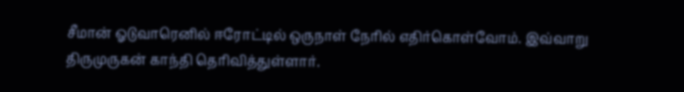சீமான் ஓடுவாரெனில் ஈரோட்டில் ஒருநாள் நேரில் எதிர்கொள்வோம். இவ்வாறு திருமுருகன் காந்தி தெரிவித்துள்ளார்.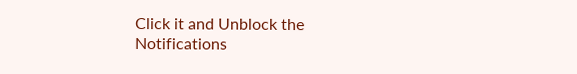Click it and Unblock the Notifications